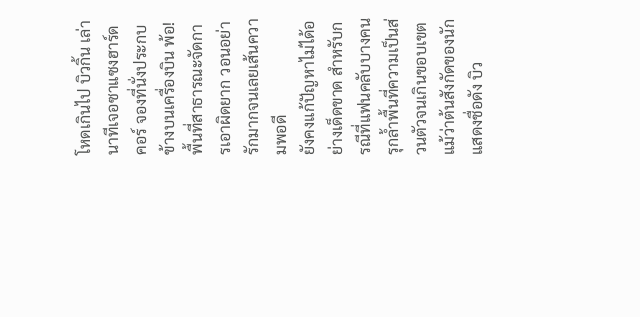โหดเกินไป บิวกิ้น เล่านาทีเจอซาแซงฮาร์ดคอร์ จองที่นั่งประกบข้างบนเครื่องบิน พ้อ! พื้นที่สาธารณะจัดการเอาผิดยาก วอนอย่ารักมากจนเลยเส้นความพอดี
ยังคงแก้ปัญหาไม่ได้อย่างเด็ดขาด สำหรับกรณีที่แฟนคลับบางคนรุกล้ำพื้นที่ความเป็นส่วนตัวจนเกินขอบเขต แม้ว่าต้นสังกัดของนักแสดงชื่อดัง บิว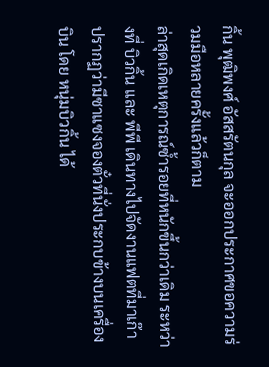กิ้น พุฒิพงศ์ อัสสรัตนกุล จะออกประกาศขอความร่วมมือหลายครั้งแล้วก็ตาม
ล่าสุดเกิดเหตุการณ์ซ้ำรอยที่หนักขึ้นกว่าเดิม ระหว่างที่ บิวกิ้น และ พีพี เดินทางไปจัดงานแฟตที่มาเก๊า ปรากฏว่ามีซาแซงจองตั๋วที่นั่งประกบข้างบนเครื่องบิน โดย หนุ่มบิวกิ้น ได้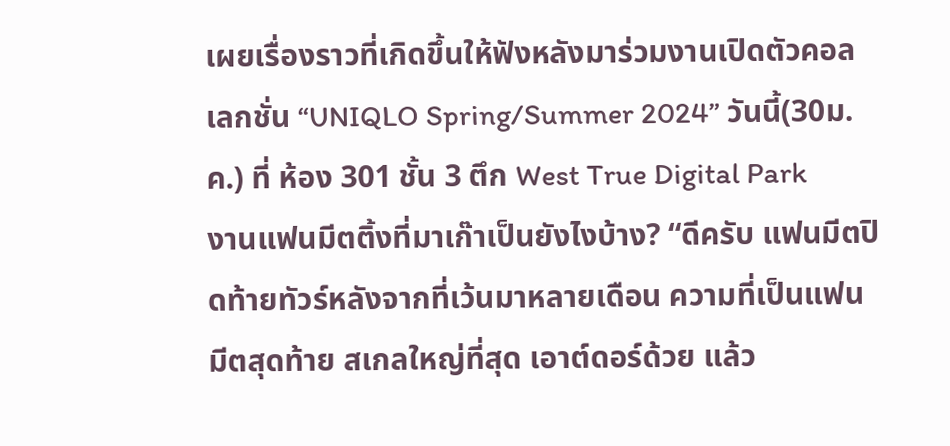เผยเรื่องราวที่เกิดขึ้นให้ฟังหลังมาร่วมงานเปิดตัวคอลเลกชั่น “UNIQLO Spring/Summer 2024” วันนี้(30ม.ค.) ที่ ห้อง 301 ชั้น 3 ตึก West True Digital Park
งานแฟนมีตติ้งที่มาเก๊าเป็นยังไงบ้าง? “ดีครับ แฟนมีตปิดท้ายทัวร์หลังจากที่เว้นมาหลายเดือน ความที่เป็นแฟนมีตสุดท้าย สเกลใหญ่ที่สุด เอาต์ดอร์ด้วย แล้ว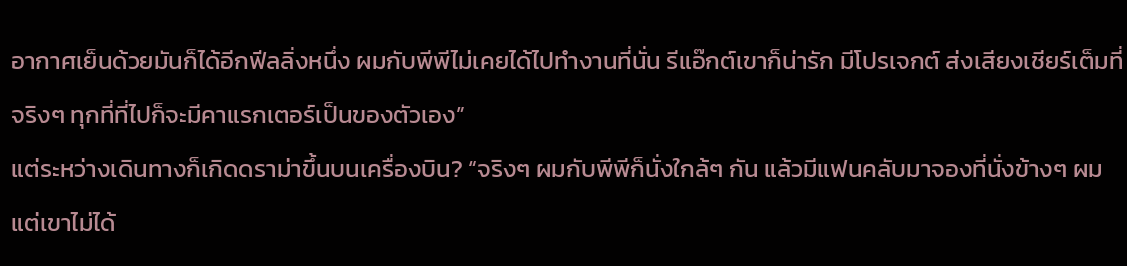อากาศเย็นด้วยมันก็ได้อีกฟีลลิ่งหนึ่ง ผมกับพีพีไม่เคยได้ไปทำงานที่นั่น รีแอ๊กต์เขาก็น่ารัก มีโปรเจกต์ ส่งเสียงเชียร์เต็มที่ จริงๆ ทุกที่ที่ไปก็จะมีคาแรกเตอร์เป็นของตัวเอง”
แต่ระหว่างเดินทางก็เกิดดราม่าขึ้นบนเครื่องบิน? “จริงๆ ผมกับพีพีก็นั่งใกล้ๆ กัน แล้วมีแฟนคลับมาจองที่นั่งข้างๆ ผม แต่เขาไม่ได้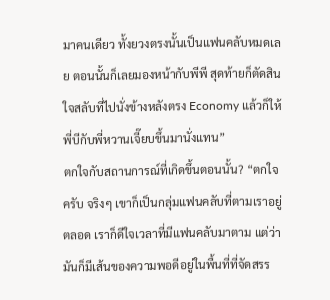มาคนเดียว ทั้งยวงตรงนั้นเป็นแฟนคลับหมดเลย ตอนนั้นก็เลยมองหน้ากับพีพี สุดท้ายก็ตัดสินใจสลับที่ไปนั่งข้างหลังตรง Economy แล้วก็ให้พี่บีกับพี่หวานเจี๊ยบขึ้นมานั่งแทน”
ตกใจกับสถานการณ์ที่เกิดขึ้นตอนนั้น? “ตกใจครับ จริงๆ เขาก็เป็นกลุ่มแฟนคลับที่ตามเราอยู่ตลอด เราก็ดีใจเวลาที่มีแฟนคลับมาตาม แต่ว่ามันก็มีเส้นของความพอดีอยู่ในพื้นที่ที่จัดสรร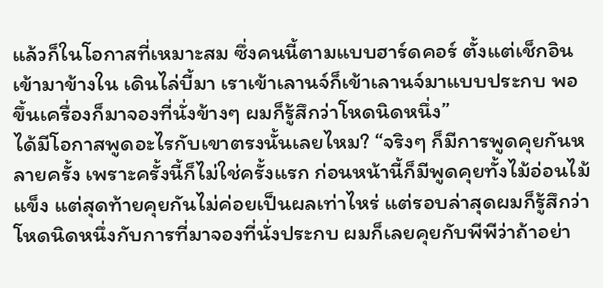แล้วก็ในโอกาสที่เหมาะสม ซึ่งคนนี้ตามแบบฮาร์ดคอร์ ตั้งแต่เช็กอินเข้ามาข้างใน เดินไล่บี้มา เราเข้าเลานจ์ก็เข้าเลานจ์มาแบบประกบ พอขึ้นเครื่องก็มาจองที่นั่งข้างๆ ผมก็รู้สึกว่าโหดนิดหนึ่ง”
ได้มีโอกาสพูดอะไรกับเขาตรงนั้นเลยไหม? “จริงๆ ก็มีการพูดคุยกันหลายครั้ง เพราะครั้งนี้ก็ไม่ใช่ครั้งแรก ก่อนหน้านี้ก็มีพูดคุยทั้งไม้อ่อนไม้แข็ง แต่สุดท้ายคุยกันไม่ค่อยเป็นผลเท่าไหร่ แต่รอบล่าสุดผมก็รู้สึกว่าโหดนิดหนึ่งกับการที่มาจองที่นั่งประกบ ผมก็เลยคุยกับพีพีว่าถ้าอย่า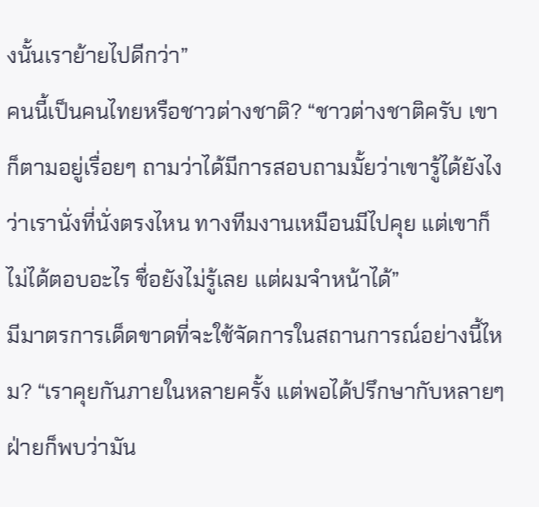งนั้นเราย้ายไปดีกว่า”
คนนี้เป็นคนไทยหรือชาวต่างชาติ? “ชาวต่างชาติครับ เขาก็ตามอยู่เรื่อยๆ ถามว่าได้มีการสอบถามมั้ยว่าเขารู้ได้ยังไงว่าเรานั่งที่นั่งตรงไหน ทางทีมงานเหมือนมีไปคุย แต่เขาก็ไม่ได้ตอบอะไร ชื่อยังไม่รู้เลย แต่ผมจำหน้าได้”
มีมาตรการเด็ดขาดที่จะใช้จัดการในสถานการณ์อย่างนี้ไหม? “เราคุยกันภายในหลายครั้ง แต่พอได้ปรึกษากับหลายๆ ฝ่ายก็พบว่ามัน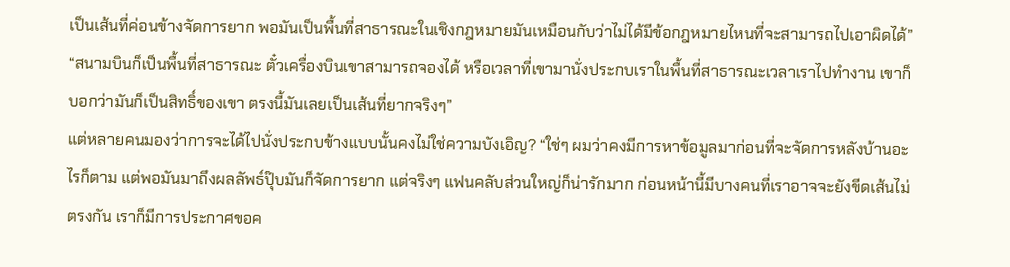เป็นเส้นที่ค่อนข้างจัดการยาก พอมันเป็นพื้นที่สาธารณะในเชิงกฎหมายมันเหมือนกับว่าไม่ได้มีข้อกฎหมายไหนที่จะสามารถไปเอาผิดได้”
“สนามบินก็เป็นพื้นที่สาธารณะ ตั๋วเครื่องบินเขาสามารถจองได้ หรือเวลาที่เขามานั่งประกบเราในพื้นที่สาธารณะเวลาเราไปทำงาน เขาก็บอกว่ามันก็เป็นสิทธิ์ของเขา ตรงนี้มันเลยเป็นเส้นที่ยากจริงๆ”
แต่หลายคนมองว่าการจะได้ไปนั่งประกบข้างแบบนั้นคงไม่ใช่ความบังเอิญ? “ใช่ๆ ผมว่าคงมีการหาข้อมูลมาก่อนที่จะจัดการหลังบ้านอะไรก็ตาม แต่พอมันมาถึงผลลัพธ์ปุ๊บมันก็จัดการยาก แต่จริงๆ แฟนคลับส่วนใหญ่ก็น่ารักมาก ก่อนหน้านี้มีบางคนที่เราอาจจะยังขีดเส้นไม่ตรงกัน เราก็มีการประกาศขอค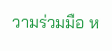วามร่วมมือ ห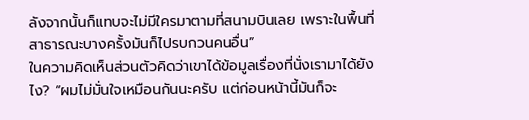ลังจากนั้นก็แทบจะไม่มีใครมาตามที่สนามบินเลย เพราะในพื้นที่สาธารณะบางครั้งมันก็ไปรบกวนคนอื่น”
ในความคิดเห็นส่วนตัวคิดว่าเขาได้ข้อมูลเรื่องที่นั่งเรามาได้ยังไง? “ผมไม่มั่นใจเหมือนกันนะครับ แต่ก่อนหน้านี้มันก็จะ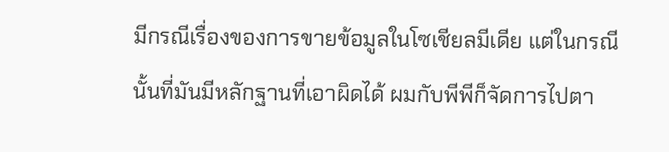มีกรณีเรื่องของการขายข้อมูลในโซเชียลมีเดีย แต่ในกรณีนั้นที่มันมีหลักฐานที่เอาผิดได้ ผมกับพีพีก็จัดการไปตา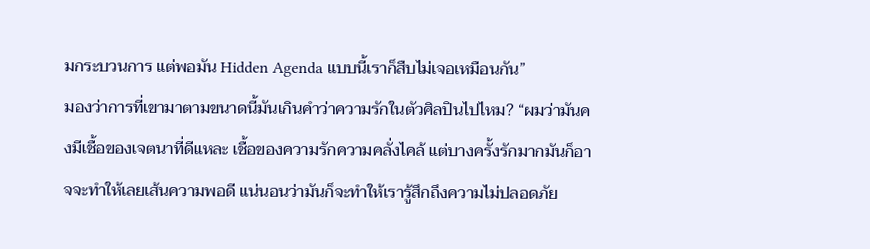มกระบวนการ แต่พอมัน Hidden Agenda แบบนี้เราก็สืบไม่เจอเหมือนกัน”
มองว่าการที่เขามาตามขนาดนี้มันเกินคำว่าความรักในตัวศิลปินไปไหม? “ผมว่ามันคงมีเชื้อของเจตนาที่ดีแหละ เชื้อของความรักความคลั่งไคล้ แต่บางครั้งรักมากมันก็อาจจะทำให้เลยเส้นความพอดี แน่นอนว่ามันก็จะทำให้เรารู้สึกถึงความไม่ปลอดภัย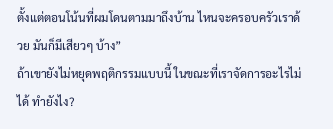ตั้งแต่ตอนโน้นที่ผมโดนตามมาถึงบ้าน ไหนจะครอบครัวเราด้วย มันก็มีเสียวๆ บ้าง”
ถ้าเขายังไม่หยุดพฤติกรรมแบบนี้ ในขณะที่เราจัดการอะไรไม่ได้ ทำยังไง?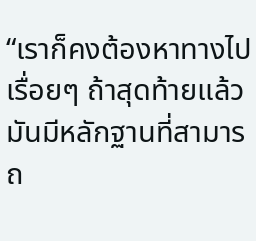“เราก็คงต้องหาทางไปเรื่อยๆ ถ้าสุดท้ายแล้วมันมีหลักฐานที่สามารถ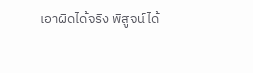เอาผิดได้จริง พิสูจน์ได้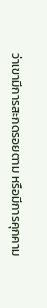ว่าเขามีการสะกดรอยตาม หรือมีการคุกคาม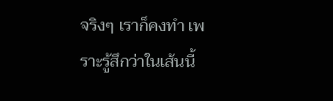จริงๆ เราก็คงทำ เพราะรู้สึกว่าในเส้นนี้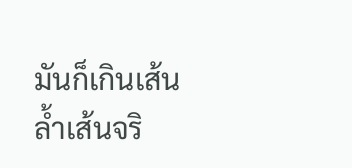มันก็เกินเส้นล้ำเส้นจริ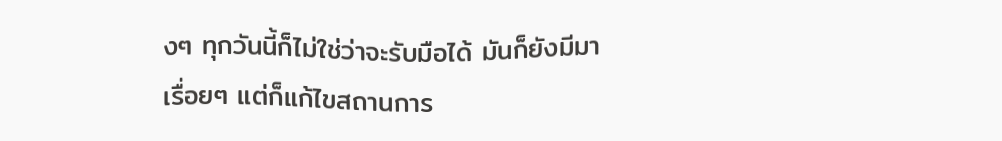งๆ ทุกวันนี้ก็ไม่ใช่ว่าจะรับมือได้ มันก็ยังมีมาเรื่อยๆ แต่ก็แก้ไขสถานการ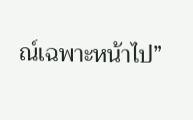ณ์เฉพาะหน้าไป”